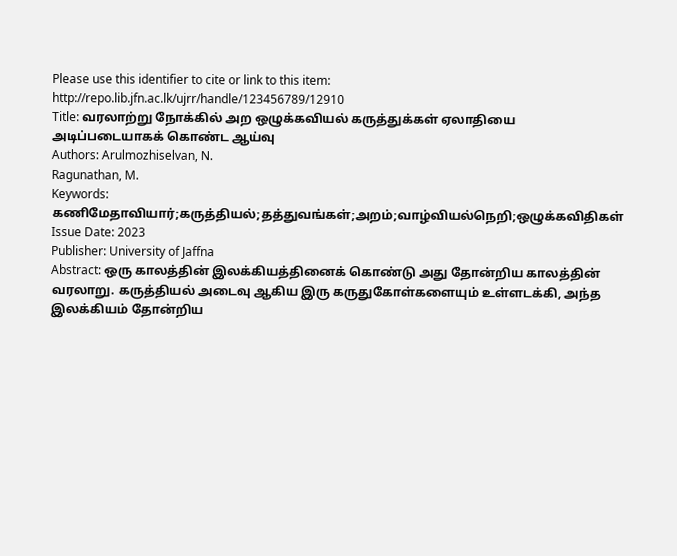Please use this identifier to cite or link to this item: http://repo.lib.jfn.ac.lk/ujrr/handle/123456789/12910
Title: வரலாற்று நோக்கில் அற ஒழுக்கவியல் கருத்துக்கள் ஏலாதியை அடிப்படையாகக் கொண்ட ஆய்வு
Authors: Arulmozhiselvan, N.
Ragunathan, M.
Keywords: கணிமேதாவியார்;கருத்தியல்;தத்துவங்கள்;அறம்;வாழ்வியல்நெறி;ஒழுக்கவிதிகள்
Issue Date: 2023
Publisher: University of Jaffna
Abstract: ஒரு காலத்தின் இலக்கியத்தினைக் கொண்டு அது தோன்றிய காலத்தின் வரலாறு. கருத்தியல் அடைவு ஆகிய இரு கருதுகோள்களையும் உள்ளடக்கி, அந்த இலக்கியம் தோன்றிய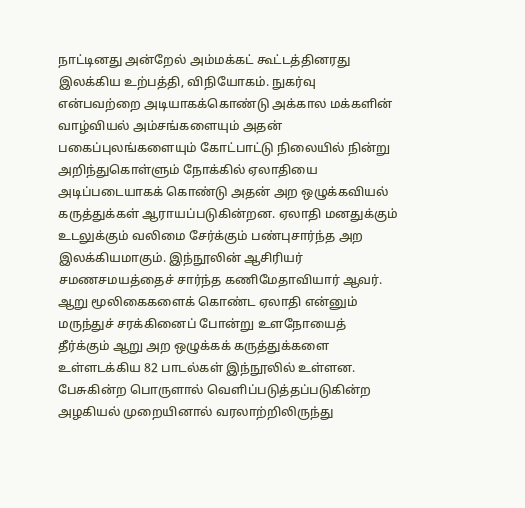நாட்டினது அன்றேல் அம்மக்கட் கூட்டத்தினரது இலக்கிய உற்பத்தி, விநியோகம். நுகர்வு என்பவற்றை அடியாகக்கொண்டு அக்கால மக்களின் வாழ்வியல் அம்சங்களையும் அதன் பகைப்புலங்களையும் கோட்பாட்டு நிலையில் நின்று அறிந்துகொள்ளும் நோக்கில் ஏலாதியை அடிப்படையாகக் கொண்டு அதன் அற ஒழுக்கவியல் கருத்துக்கள் ஆராயப்படுகின்றன. ஏலாதி மனதுக்கும் உடலுக்கும் வலிமை சேர்க்கும் பண்புசார்ந்த அற இலக்கியமாகும். இந்நூலின் ஆசிரியர் சமணசமயத்தைச் சார்ந்த கணிமேதாவியார் ஆவர். ஆறு மூலிகைகளைக் கொண்ட ஏலாதி என்னும் மருந்துச் சரக்கினைப் போன்று உளநோயைத் தீர்க்கும் ஆறு அற ஒழுக்கக் கருத்துக்களை உள்ளடக்கிய 82 பாடல்கள் இந்நூலில் உள்ளன. பேசுகின்ற பொருளால் வெளிப்படுத்தப்படுகின்ற அழகியல் முறையினால் வரலாற்றிலிருந்து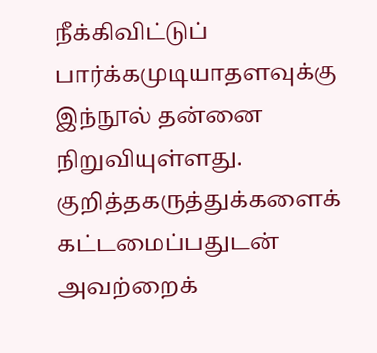நீக்கிவிட்டுப் பார்க்கமுடியாதளவுக்கு இந்நூல் தன்னை நிறுவியுள்ளது. குறித்தகருத்துக்களைக் கட்டமைப்பதுடன் அவற்றைக்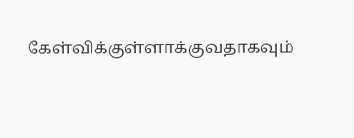கேள்விக்குள்ளாக்குவதாகவும்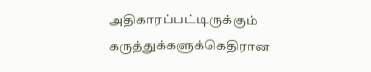அதிகாரப்பட்டிருக்கும் கருத்துக்களுக்கெதிரான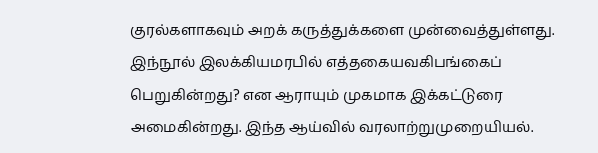குரல்களாகவும் அறக் கருத்துக்களை முன்வைத்துள்ளது. இந்நூல் இலக்கியமரபில் எத்தகையவகிபங்கைப் பெறுகின்றது? என ஆராயும் முகமாக இக்கட்டுரை அமைகின்றது. இந்த ஆய்வில் வரலாற்றுமுறையியல்.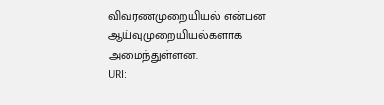விவரணமுறையியல் என்பன ஆய்வுமுறையியல்களாக அமைந்துள்ளன.
URI: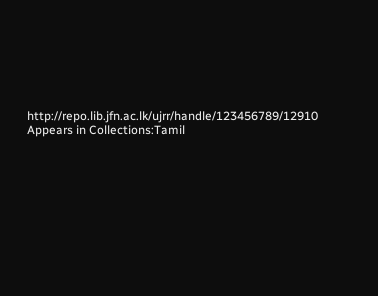http://repo.lib.jfn.ac.lk/ujrr/handle/123456789/12910
Appears in Collections:Tamil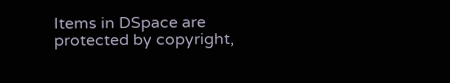Items in DSpace are protected by copyright,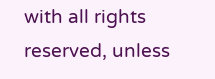with all rights reserved, unless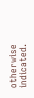otherwise indicated.